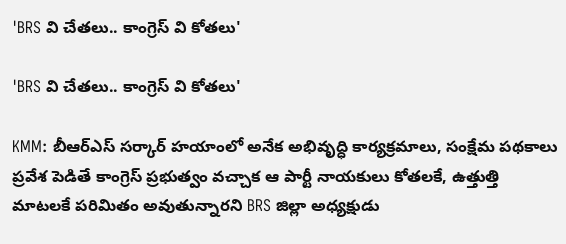'BRS వి చేతలు.. కాంగ్రెస్ వి కోతలు'

'BRS వి చేతలు.. కాంగ్రెస్ వి కోతలు'

KMM: బీఆర్ఎస్ సర్కార్ హయాంలో అనేక అభివృద్ధి కార్యక్రమాలు, సంక్షేమ పథకాలు ప్రవేశ పెడితే కాంగ్రెస్ ప్రభుత్వం వచ్చాక ఆ పార్టీ నాయకులు కోతలకే, ఉత్తుత్తి మాటలకే పరిమితం అవుతున్నారని BRS జిల్లా అధ్యక్షుడు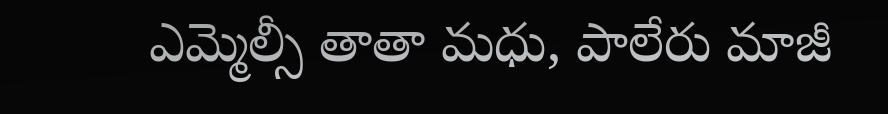ఎమ్మెల్సీ తాతా మధు, పాలేరు మాజీ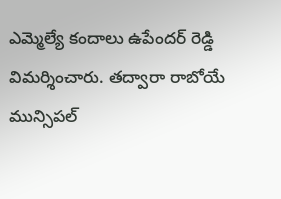ఎమ్మెల్యే కందాలు ఉపేందర్ రెడ్డి విమర్శించారు. తద్వారా రాబోయే మున్సిపల్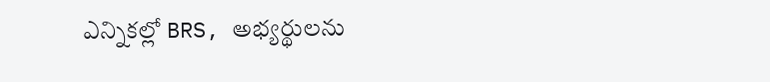ఎన్నికల్లో BRS, అభ్యర్థులను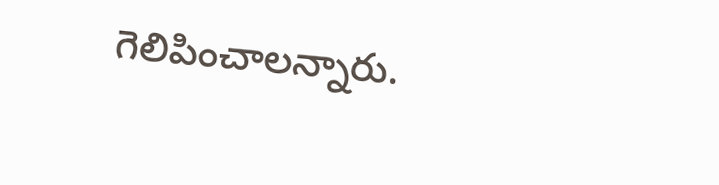గెలిపించాలన్నారు.